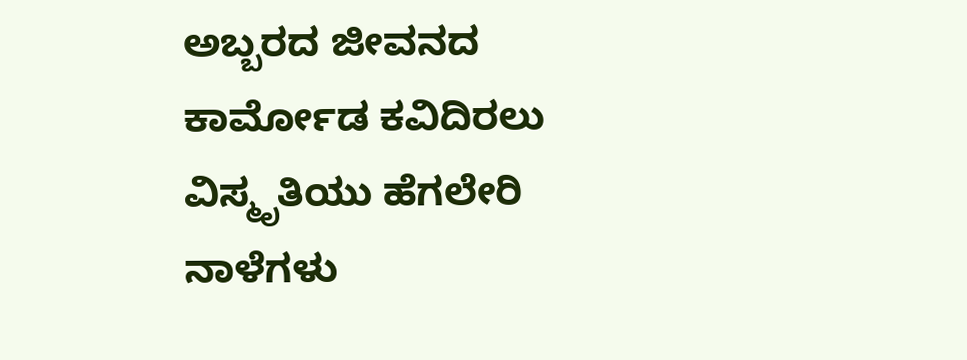ಅಬ್ಬರದ ಜೀವನದ ಕಾರ್ಮೋಡ ಕವಿದಿರಲು ವಿಸ್ಮೃತಿಯು ಹೆಗಲೇರಿ ನಾಳೆಗಳು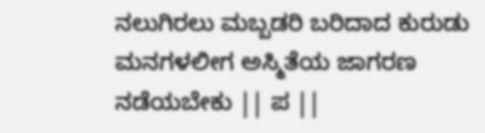ನಲುಗಿರಲು ಮಬ್ಬಡರಿ ಬರಿದಾದ ಕುರುಡು ಮನಗಳಲೀಗ ಅಸ್ಮಿತೆಯ ಜಾಗರಣ ನಡೆಯಬೇಕು || ಪ ||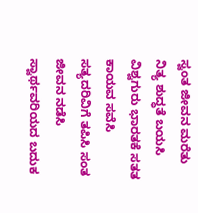ಸ್ವಂತ ಜೀವನ ಮರೆತು ನಿತ್ಯ ಶುದ್ಧತೆ ಬಯಸಿ ವಿಶ್ವಗುರು ಭಾರತಕೆ ಸತತ ಕಾಯವ ಸವೆಸಿ ಸತ್ಯದರಿವಿಗೆ ತಪಿಸಿ ಸಂತ ಜೀವನ ನಡೆಸಿ ಸ್ವಾರ್ಥವರಿಯದ ಬದುಕ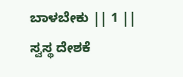ಬಾಳಬೇಕು || 1 || ಸ್ವಸ್ಥ ದೇಶಕೆ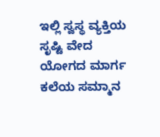ಇಲ್ಲಿ ಸ್ವಸ್ಥ ವ್ಯಕ್ತಿಯ ಸೃಷ್ಟಿ ವೇದ ಯೋಗದ ಮಾರ್ಗ ಕಲೆಯ ಸಮ್ಮಾನ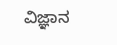ವಿಜ್ಞಾನ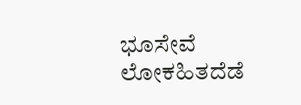ಭೂಸೇವೆ ಲೋಕಹಿತದೆಡೆ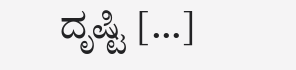ದೃಷ್ಟಿ […]